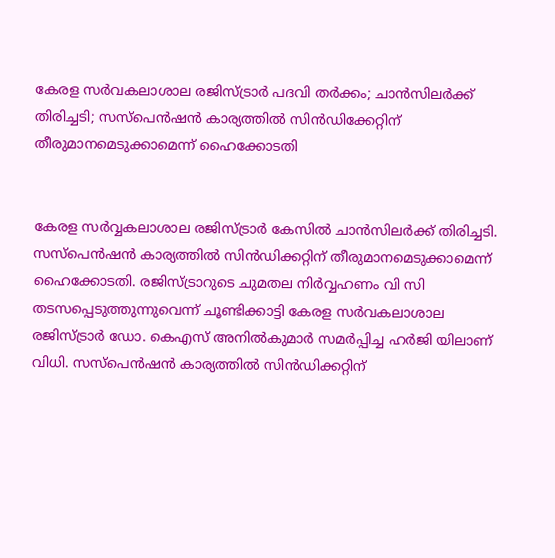കേരള സർവകലാശാല രജിസ്ട്രാര്‍ പദവി തര്‍ക്കം; ചാൻസിലർക്ക് തിരിച്ചടി; സസ്‌പെന്‍ഷന്‍ കാര്യത്തില്‍ സിന്‍ഡിക്കേറ്റിന് തീരുമാനമെടുക്കാമെന്ന് ഹൈക്കോടതി


കേരള സര്‍വ്വകലാശാല രജിസ്ട്രാര്‍ കേസില്‍ ചാൻസിലർക്ക് തിരിച്ചടി. സസ്‌പെന്‍ഷന്‍ കാര്യത്തില്‍ സിന്‍ഡിക്കറ്റിന് തീരുമാനമെടുക്കാമെന്ന് ഹൈക്കോടതി. രജിസ്ട്രാറുടെ ചുമതല നിര്‍വ്വഹണം വി സി തടസപ്പെടുത്തുന്നുവെന്ന് ചൂണ്ടിക്കാട്ടി കേരള സര്‍വകലാശാല രജിസ്ട്രാര്‍ ഡോ. കെഎസ് അനില്‍കുമാര്‍ സമര്‍പ്പിച്ച ഹര്‍ജി യിലാണ് വിധി. സസ്‌പെന്‍ഷന്‍ കാര്യത്തില്‍ സിന്‍ഡിക്കറ്റിന്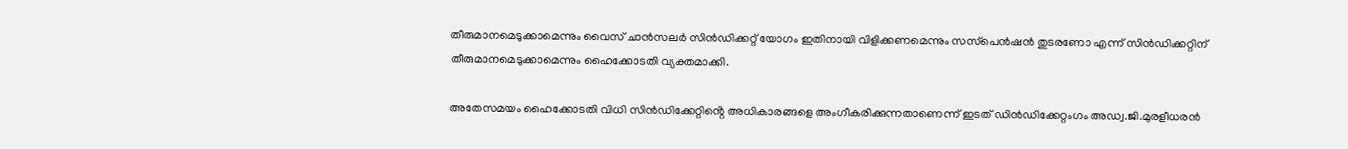തീരുമാനമെടുക്കാമെന്നും വൈസ് ചാന്‍സലര്‍ സിന്‍ഡിക്കറ്റ് യോഗം ഇതിനായി വിളിക്കണമെന്നും സസ്‌പെന്‍ഷന്‍ തുടരണോ എന്ന് സിന്‍ഡിക്കറ്റിന് തീരുമാനമെടുക്കാമെന്നും ഹൈക്കോടതി വ്യക്തമാക്കി.

അതേസമയം ഹൈക്കോടതി വിധി സിൻഡിക്കേറ്റിൻ്റെ അധികാരങ്ങളെ അംഗീകരിക്കുന്നതാണെന്ന് ഇടത് ഡിൻഡിക്കേറ്റംഗം അഡ്വ.ജി.മുരളീധരൻ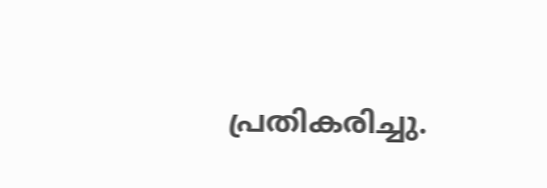പ്രതികരിച്ചു.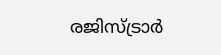രജിസ്ട്രാർ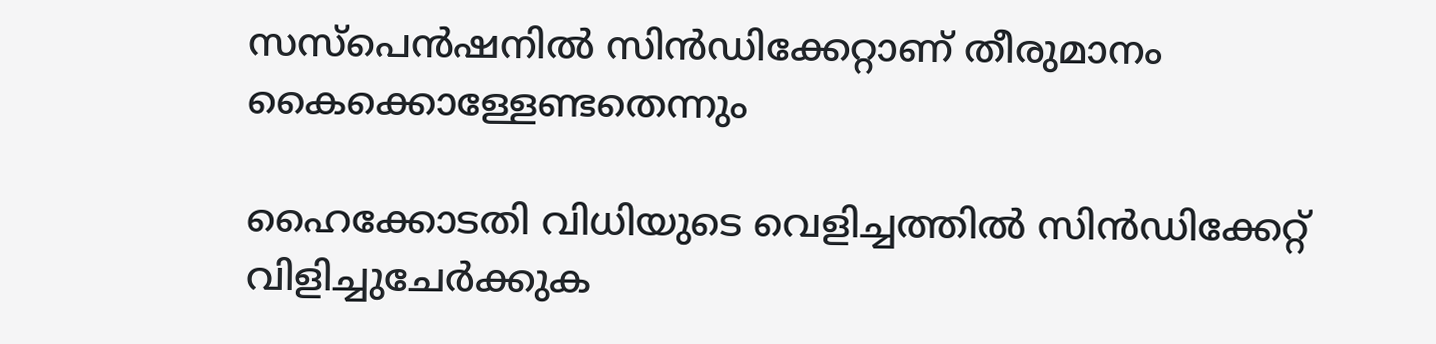സസ്പെൻഷനിൽ സിൻഡിക്കേറ്റാണ് തീരുമാനം കൈക്കൊള്ളേണ്ടതെന്നും

ഹൈക്കോടതി വിധിയുടെ വെളിച്ചത്തിൽ സിൻഡിക്കേറ്റ് വിളിച്ചുചേർക്കുക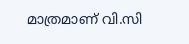മാത്രമാണ് വി.സി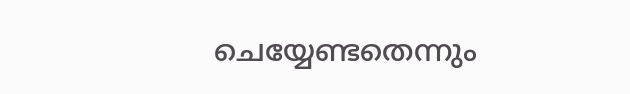ചെയ്യേണ്ടതെന്നും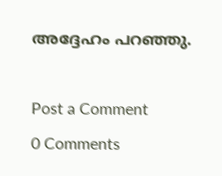അദ്ദേഹം പറഞ്ഞു.



Post a Comment

0 Comments